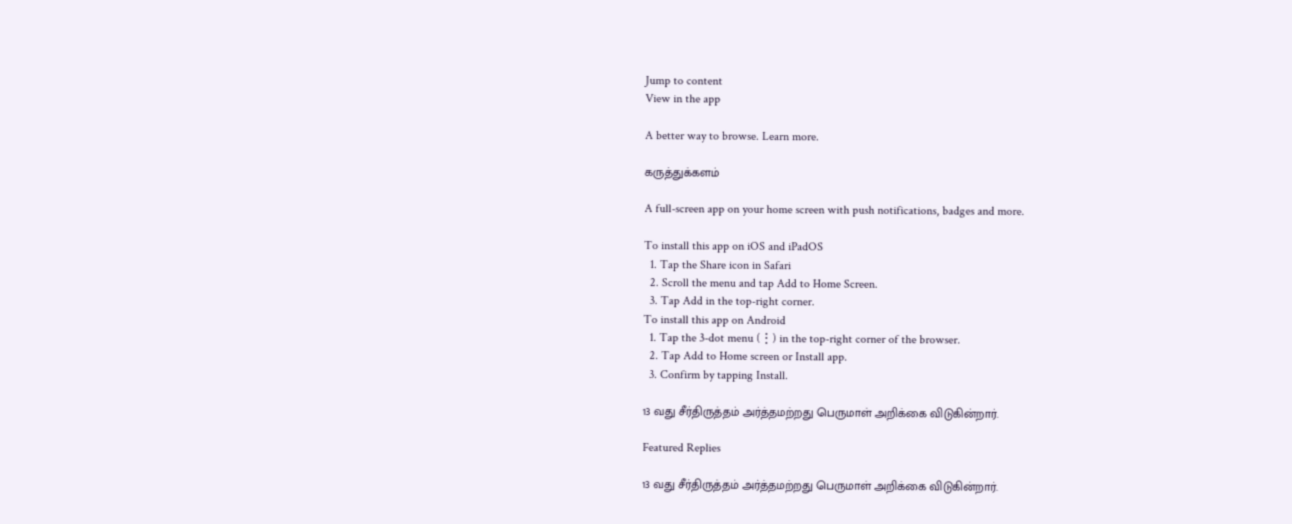Jump to content
View in the app

A better way to browse. Learn more.

கருத்துக்களம்

A full-screen app on your home screen with push notifications, badges and more.

To install this app on iOS and iPadOS
  1. Tap the Share icon in Safari
  2. Scroll the menu and tap Add to Home Screen.
  3. Tap Add in the top-right corner.
To install this app on Android
  1. Tap the 3-dot menu (⋮) in the top-right corner of the browser.
  2. Tap Add to Home screen or Install app.
  3. Confirm by tapping Install.

13 வது சீர்திருத்தம் அர்த்தமற்றது பெருமாள் அறிக்கை விடுகின்றார்.

Featured Replies

13 வது சீர்திருத்தம் அர்த்தமற்றது பெருமாள் அறிக்கை விடுகின்றார்.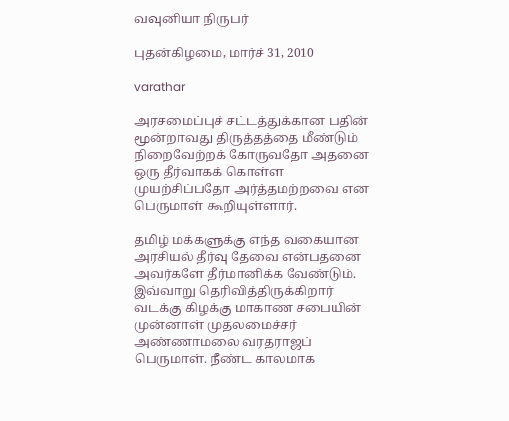வவுனியா நிருபர்

புதன்கிழமை, மார்ச் 31, 2010

varathar

அரசமைப்புச் சட்டத்துக்கான பதின் மூன்றாவது திருத்தத்தை மீண்டும் நிறைவேற்றக் கோருவதோ அதனை ஒரு தீர்வாகக் கொள்ள முயற்சிப்பதோ அர்த்தமற்றவை என பெருமாள் கூறியுள்ளார்.

தமிழ் மக்களுக்கு எந்த வகையான அரசியல் தீர்வு தேவை என்பதனை அவர்களே தீர்மானிக்க வேண்டும். இவ்வாறு தெரிவித்திருக்கிறார் வடக்கு கிழக்கு மாகாண சபையின் முன்னாள் முதலமைச்சர் அண்ணாமலை வரதராஜப் பெருமாள். நீண்ட காலமாக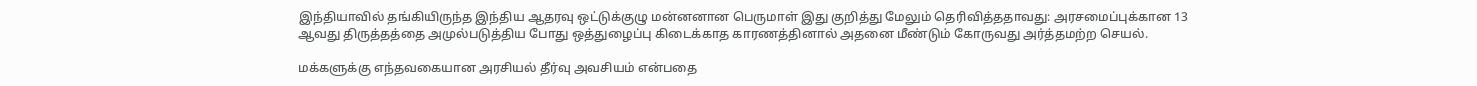இந்தியாவில் தங்கியிருந்த இந்திய ஆதரவு ஒட்டுக்குழு மன்னனான பெருமாள் இது குறித்து மேலும் தெரிவித்ததாவது: அரசமைப்புக்கான 13 ஆவது திருத்தத்தை அமுல்படுத்திய போது ஒத்துழைப்பு கிடைக்காத காரணத்தினால் அதனை மீண்டும் கோருவது அர்த்தமற்ற செயல்.

மக்களுக்கு எந்தவகையான அரசியல் தீர்வு அவசியம் என்பதை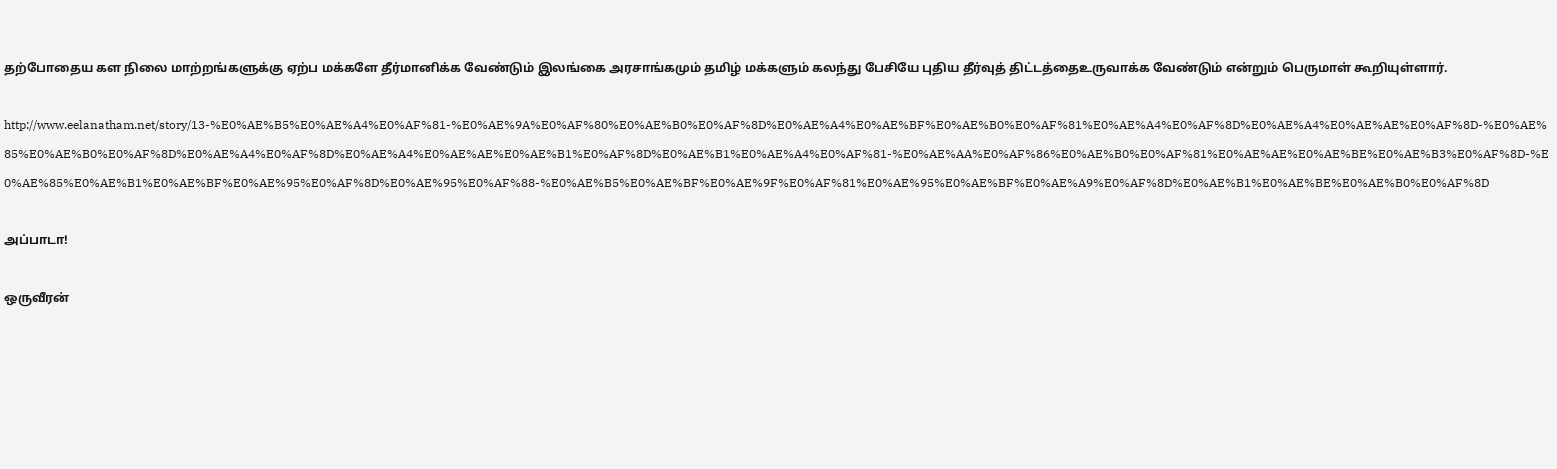தற்போதைய கள நிலை மாற்றங்களுக்கு ஏற்ப மக்களே தீர்மானிக்க வேண்டும் இலங்கை அரசாங்கமும் தமிழ் மக்களும் கலந்து பேசியே புதிய தீர்வுத் திட்டத்தைஉருவாக்க வேண்டும் என்றும் பெருமாள் கூறியுள்ளார்.

http://www.eelanatham.net/story/13-%E0%AE%B5%E0%AE%A4%E0%AF%81-%E0%AE%9A%E0%AF%80%E0%AE%B0%E0%AF%8D%E0%AE%A4%E0%AE%BF%E0%AE%B0%E0%AF%81%E0%AE%A4%E0%AF%8D%E0%AE%A4%E0%AE%AE%E0%AF%8D-%E0%AE%85%E0%AE%B0%E0%AF%8D%E0%AE%A4%E0%AF%8D%E0%AE%A4%E0%AE%AE%E0%AE%B1%E0%AF%8D%E0%AE%B1%E0%AE%A4%E0%AF%81-%E0%AE%AA%E0%AF%86%E0%AE%B0%E0%AF%81%E0%AE%AE%E0%AE%BE%E0%AE%B3%E0%AF%8D-%E0%AE%85%E0%AE%B1%E0%AE%BF%E0%AE%95%E0%AF%8D%E0%AE%95%E0%AF%88-%E0%AE%B5%E0%AE%BF%E0%AE%9F%E0%AF%81%E0%AE%95%E0%AE%BF%E0%AE%A9%E0%AF%8D%E0%AE%B1%E0%AE%BE%E0%AE%B0%E0%AF%8D

அப்பாடா!

ஒருவீரன்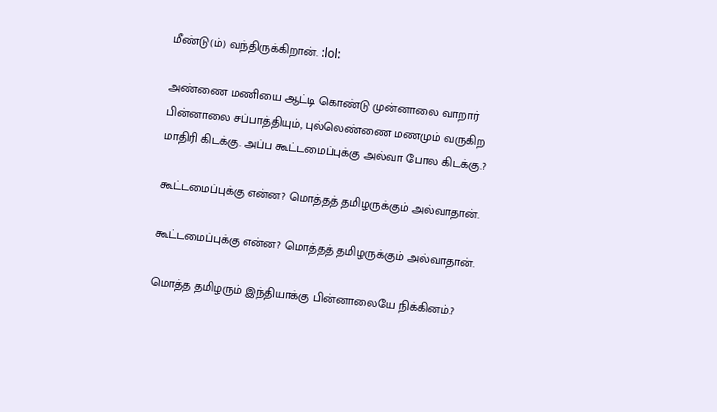மீண்டு(ம்) வந்திருக்கிறான். :lol:

அண்ணை மணியை ஆட்டி கொண்டு முன்னாலை வாறார் பின்னாலை சப்பாத்தியும், புல்லெண்ணை மணமும் வருகிற மாதிரி கிடக்கு. அப்ப கூட்டமைப்புக்கு அல்வா போல கிடக்கு.?

கூட்டமைப்புக்கு என்ன? மொத்தத் தமிழருக்கும் அல்வாதான்.

கூட்டமைப்புக்கு என்ன? மொத்தத் தமிழருக்கும் அல்வாதான்.

மொத்த தமிழரும் இந்தியாக்கு பின்னாலையே நிக்கினம்.?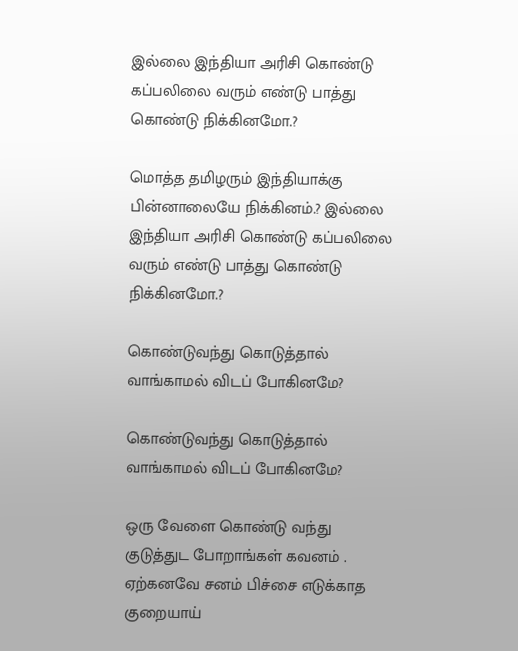இல்லை இந்தியா அரிசி கொண்டு கப்பலிலை வரும் எண்டு பாத்து கொண்டு நிக்கினமோ.?

மொத்த தமிழரும் இந்தியாக்கு பின்னாலையே நிக்கினம்.? இல்லை இந்தியா அரிசி கொண்டு கப்பலிலை வரும் எண்டு பாத்து கொண்டு நிக்கினமோ.?

கொண்டுவந்து கொடுத்தால் வாங்காமல் விடப் போகினமே?

கொண்டுவந்து கொடுத்தால் வாங்காமல் விடப் போகினமே?

ஒரு வேளை கொண்டு வந்து குடுத்துட போறாங்கள் கவனம் . ஏற்கனவே சனம் பிச்சை எடுக்காத குறையாய்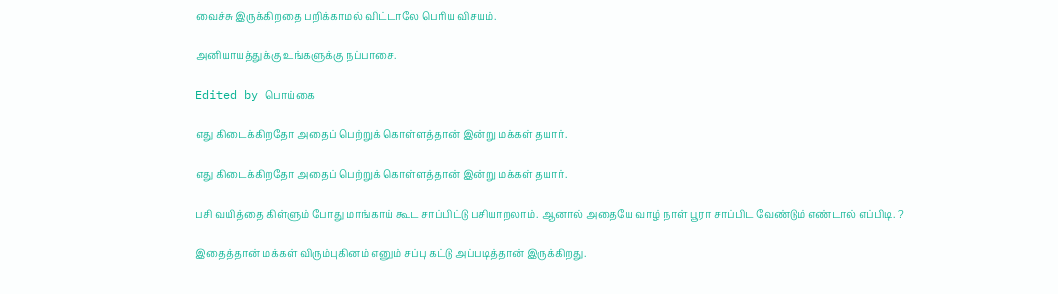வைச்சு இருக்கிறதை பறிக்காமல் விட்டாலே பெரிய விசயம்.

அனியாயத்துக்கு உங்களுக்கு நப்பாசை.

Edited by பொய்கை

எது கிடைக்கிறதோ அதைப் பெற்றுக் கொள்ளத்தான் இன்று மக்கள் தயார்.

எது கிடைக்கிறதோ அதைப் பெற்றுக் கொள்ளத்தான் இன்று மக்கள் தயார்.

பசி வயித்தை கிள்ளும் போது மாங்காய் கூட சாப்பிட்டு பசியாறலாம். ஆனால் அதையே வாழ் நாள் பூரா சாப்பிட வேண்டும் எண்டால் எப்பிடி. ?

இதைத்தான் மக்கள் விரும்புகினம் எனும் சப்பு கட்டு அப்படித்தான் இருக்கிறது.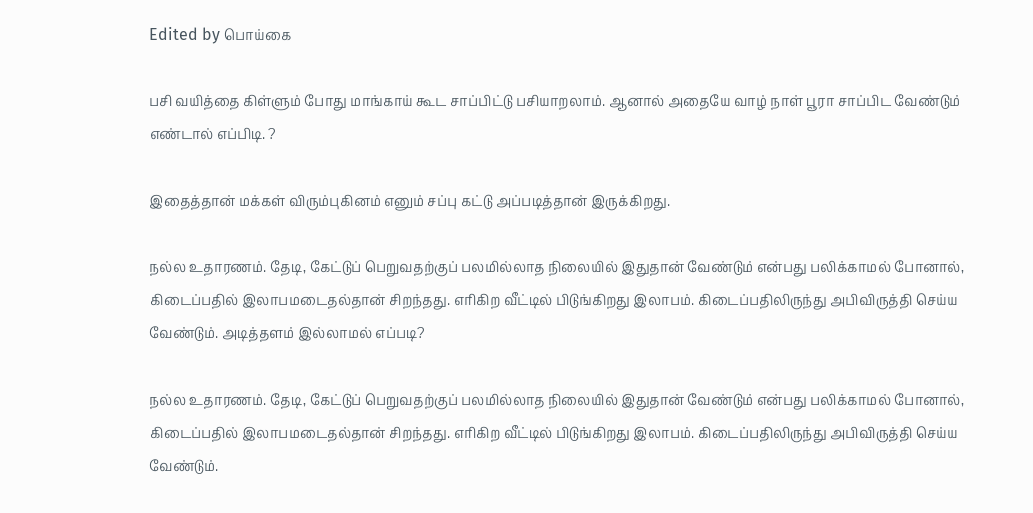Edited by பொய்கை

பசி வயித்தை கிள்ளும் போது மாங்காய் கூட சாப்பிட்டு பசியாறலாம். ஆனால் அதையே வாழ் நாள் பூரா சாப்பிட வேண்டும் எண்டால் எப்பிடி. ?

இதைத்தான் மக்கள் விரும்புகினம் எனும் சப்பு கட்டு அப்படித்தான் இருக்கிறது.

நல்ல உதாரணம். தேடி, கேட்டுப் பெறுவதற்குப் பலமில்லாத நிலையில் இதுதான் வேண்டும் என்பது பலிக்காமல் போனால், கிடைப்பதில் இலாபமடைதல்தான் சிறந்தது. எரிகிற வீட்டில் பிடுங்கிறது இலாபம். கிடைப்பதிலிருந்து அபிவிருத்தி செய்ய வேண்டும். அடித்தளம் இல்லாமல் எப்படி?

நல்ல உதாரணம். தேடி, கேட்டுப் பெறுவதற்குப் பலமில்லாத நிலையில் இதுதான் வேண்டும் என்பது பலிக்காமல் போனால், கிடைப்பதில் இலாபமடைதல்தான் சிறந்தது. எரிகிற வீட்டில் பிடுங்கிறது இலாபம். கிடைப்பதிலிருந்து அபிவிருத்தி செய்ய வேண்டும்.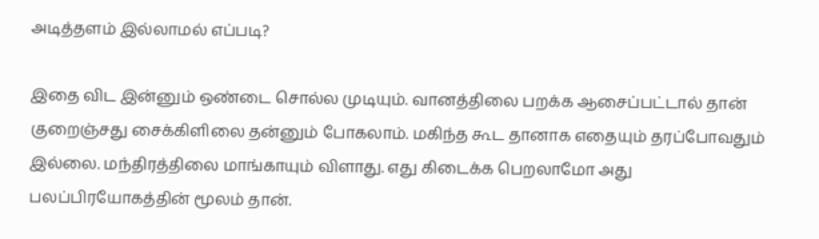அடித்தளம் இல்லாமல் எப்படி?

இதை விட இன்னும் ஒண்டை சொல்ல முடியும். வானத்திலை பறக்க ஆசைப்பட்டால் தான் குறைஞ்சது சைக்கிளிலை தன்னும் போகலாம். மகிந்த கூட தானாக எதையும் தரப்போவதும் இல்லை. மந்திரத்திலை மாங்காயும் விளாது. எது கிடைக்க பெறலாமோ அது பலப்பிரயோகத்தின் மூலம் தான்.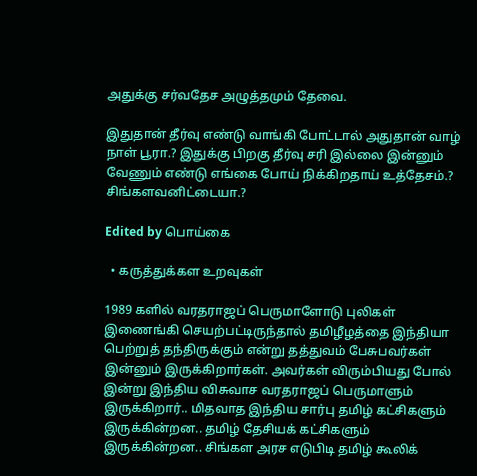அதுக்கு சர்வதேச அழுத்தமும் தேவை.

இதுதான் தீர்வு எண்டு வாங்கி போட்டால் அதுதான் வாழ் நாள் பூரா.? இதுக்கு பிறகு தீர்வு சரி இல்லை இன்னும் வேணும் எண்டு எங்கை போய் நிக்கிறதாய் உத்தேசம்.? சிங்களவனிட்டையா.?

Edited by பொய்கை

  • கருத்துக்கள உறவுகள்

1989 களில் வரதராஜப் பெருமாளோடு புலிகள் இணைங்கி செயற்பட்டிருந்தால் தமிழீழத்தை இந்தியா பெற்றுத் தந்திருக்கும் என்று தத்துவம் பேசுபவர்கள் இன்னும் இருக்கிறார்கள். அவர்கள் விரும்பியது போல் இன்று இந்திய விசுவாச வரதராஜப் பெருமாளும் இருக்கிறார்.. மிதவாத இந்திய சார்பு தமிழ் கட்சிகளும் இருக்கின்றன.. தமிழ் தேசியக் கட்சிகளும் இருக்கின்றன.. சிங்கள அரச எடுபிடி தமிழ் கூலிக்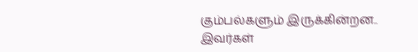கும்பல்களும் இருக்கின்றன.. இவர்கள்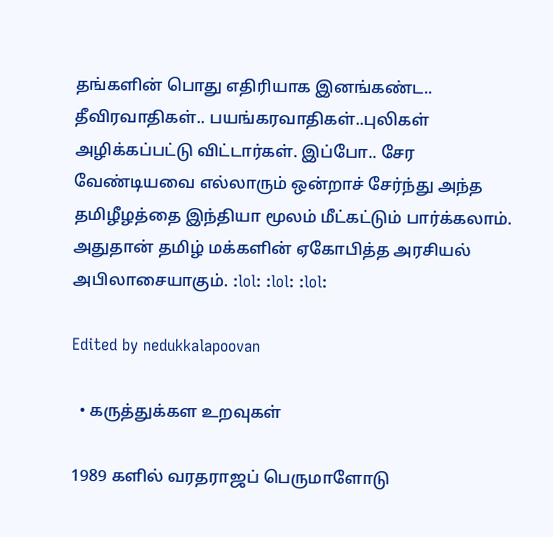தங்களின் பொது எதிரியாக இனங்கண்ட.. தீவிரவாதிகள்.. பயங்கரவாதிகள்..புலிகள் அழிக்கப்பட்டு விட்டார்கள். இப்போ.. சேர வேண்டியவை எல்லாரும் ஒன்றாச் சேர்ந்து அந்த தமிழீழத்தை இந்தியா மூலம் மீட்கட்டும் பார்க்கலாம். அதுதான் தமிழ் மக்களின் ஏகோபித்த அரசியல் அபிலாசையாகும். :lol: :lol: :lol:

Edited by nedukkalapoovan

  • கருத்துக்கள உறவுகள்

1989 களில் வரதராஜப் பெருமாளோடு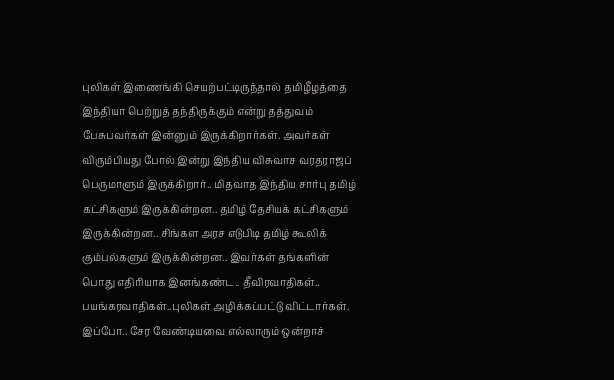புலிகள் இணைங்கி செயற்பட்டிருந்தால் தமிழீழத்தை இந்தியா பெற்றுத் தந்திருக்கும் என்று தத்துவம் பேசுபவர்கள் இன்னும் இருக்கிறார்கள். அவர்கள் விரும்பியது போல் இன்று இந்திய விசுவாச வரதராஜப் பெருமாளும் இருக்கிறார்.. மிதவாத இந்திய சார்பு தமிழ் கட்சிகளும் இருக்கின்றன.. தமிழ் தேசியக் கட்சிகளும் இருக்கின்றன.. சிங்கள அரச எடுபிடி தமிழ் கூலிக் கும்பல்களும் இருக்கின்றன.. இவர்கள் தங்களின் பொது எதிரியாக இனங்கண்ட.. தீவிரவாதிகள்.. பயங்கரவாதிகள்..புலிகள் அழிக்கப்பட்டு விட்டார்கள். இப்போ.. சேர வேண்டியவை எல்லாரும் ஒன்றாச்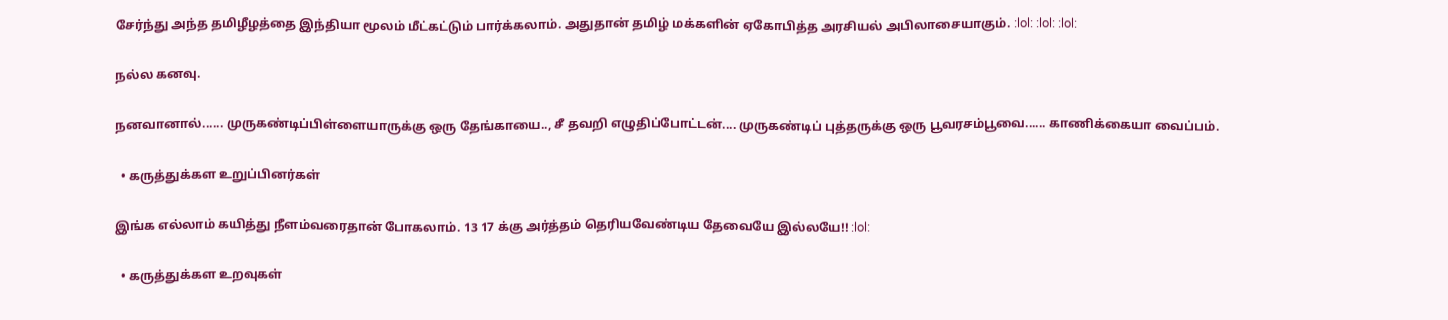சேர்ந்து அந்த தமிழீழத்தை இந்தியா மூலம் மீட்கட்டும் பார்க்கலாம். அதுதான் தமிழ் மக்களின் ஏகோபித்த அரசியல் அபிலாசையாகும். :lol: :lol: :lol:

நல்ல கனவு.

நனவானால்...... முருகண்டிப்பிள்ளையாருக்கு ஒரு தேங்காயை.., சீ தவறி எழுதிப்போட்டன்.... முருகண்டிப் புத்தருக்கு ஒரு பூவரசம்பூவை...... காணிக்கையா வைப்பம்.

  • கருத்துக்கள உறுப்பினர்கள்

இங்க எல்லாம் கயித்து நீளம்வரைதான் போகலாம். 13 17 க்கு அர்த்தம் தெரியவேண்டிய தேவையே இல்லயே!! :lol:

  • கருத்துக்கள உறவுகள்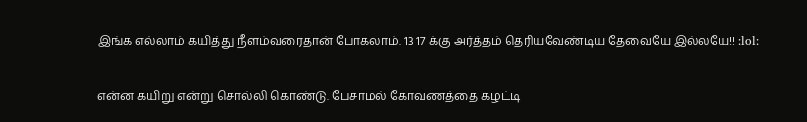இங்க எல்லாம் கயித்து நீளம்வரைதான் போகலாம். 13 17 க்கு அர்த்தம் தெரியவேண்டிய தேவையே இல்லயே!! :lol:

என்ன கயிறு என்று சொல்லி கொண்டு. பேசாமல் கோவணத்தை கழட்டி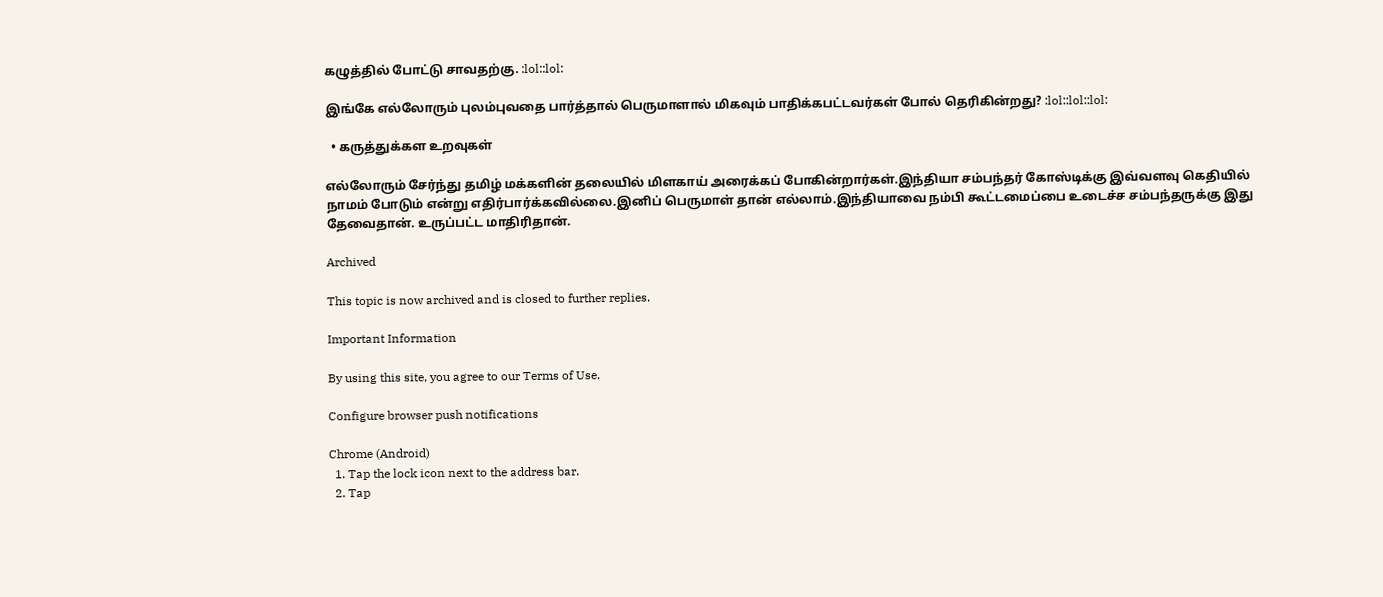கழுத்தில் போட்டு சாவதற்கு. :lol::lol:

இங்கே எல்லோரும் புலம்புவதை பார்த்தால் பெருமாளால் மிகவும் பாதிக்கபட்டவர்கள் போல் தெரிகின்றது? :lol::lol::lol:

  • கருத்துக்கள உறவுகள்

எல்லோரும் சேர்ந்து தமிழ் மக்களின் தலையில் மிளகாய் அரைக்கப் போகின்றார்கள்.இந்தியா சம்பந்தர் கோஸ்டிக்கு இவ்வளவு கெதியில் நாமம் போடும் என்று எதிர்பார்க்கவில்லை.இனிப் பெருமாள் தான் எல்லாம்.இந்தியாவை நம்பி கூட்டமைப்பை உடைச்ச சம்பந்தருக்கு இது தேவைதான். உருப்பட்ட மாதிரிதான்.

Archived

This topic is now archived and is closed to further replies.

Important Information

By using this site, you agree to our Terms of Use.

Configure browser push notifications

Chrome (Android)
  1. Tap the lock icon next to the address bar.
  2. Tap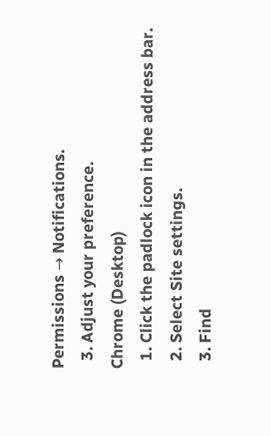Permissions → Notifications.
  3. Adjust your preference.
Chrome (Desktop)
  1. Click the padlock icon in the address bar.
  2. Select Site settings.
  3. Find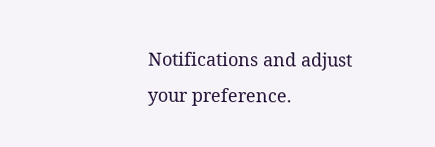Notifications and adjust your preference.